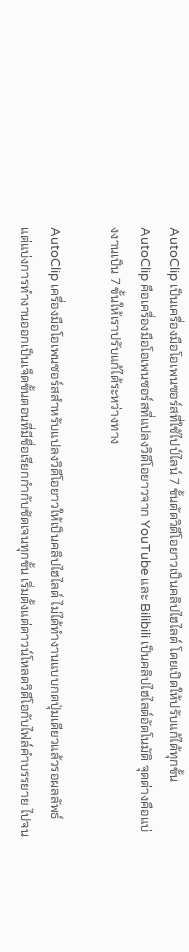AutoClip เป็นเครื่องมือโอเพนซอร์สที่ใช้ไปป์ไลน์ 7 ขั้นตัดวิดีโอยาวเป็นคลิปไฮไลต์ โดยเปิดให้ปรับแก้ได้ทุกขั้น
AutoClip คือเครื่องมือโอเพนซอร์สที่แปลงวิดีโอยาวจาก YouTube และ Bilibili เป็นคลิปไฮไลต์อัตโนมัติ จุดต่างคือแบ่งงานเป็น 7 ขั้นให้เราปรับแก้ได้ระหว่างทาง

AutoClip เครื่องมือโอเพนซอร์สสำหรับแปลงวิดีโอยาวให้เป็นคลิปไฮไลต์ ไม่ได้ทำงานแบบกดปุ่มเดียวแล้วรอผลลัพธ์ แต่แบ่งการทำงานออกเป็นเจ็ดขั้นตอนที่มีชื่อเรียกกำกับชัดเจนทุกขั้น เริ่มตั้งแต่ดาวน์โหลดวิดีโอกับไฟล์คำบรรยาย ไปจน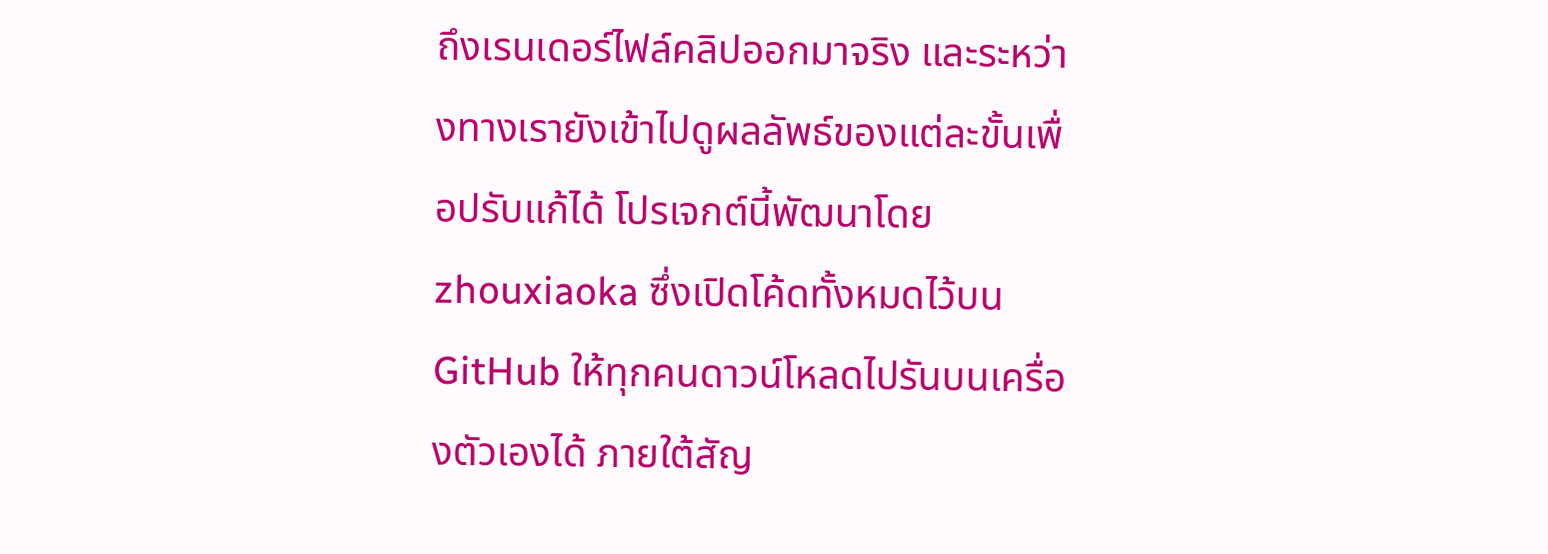ถึงเรนเดอร์ไฟล์คลิปออกมาจริง และระหว่างทางเรายังเข้าไปดูผลลัพธ์ของแต่ละขั้นเพื่อปรับแก้ได้ โปรเจกต์นี้พัฒนาโดย zhouxiaoka ซึ่งเปิดโค้ดทั้งหมดไว้บน GitHub ให้ทุกคนดาวน์โหลดไปรันบนเครื่องตัวเองได้ ภายใต้สัญ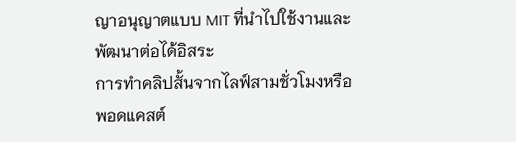ญาอนุญาตแบบ MIT ที่นำไปใช้งานและพัฒนาต่อได้อิสระ
การทำคลิปสั้นจากไลฟ์สามชั่วโมงหรือพอดแคสต์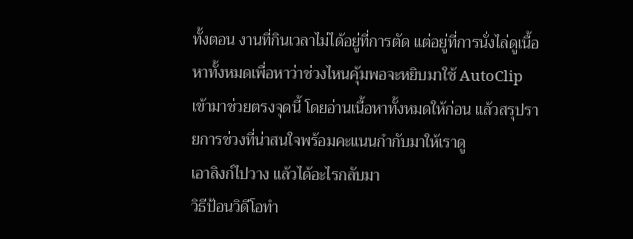ทั้งตอน งานที่กินเวลาไม่ได้อยู่ที่การตัด แต่อยู่ที่การนั่งไล่ดูเนื้อหาทั้งหมดเพื่อหาว่าช่วงไหนคุ้มพอจะหยิบมาใช้ AutoClip เข้ามาช่วยตรงจุดนี้ โดยอ่านเนื้อหาทั้งหมดให้ก่อน แล้วสรุปรายการช่วงที่น่าสนใจพร้อมคะแนนกำกับมาให้เราดู
เอาลิงก์ไปวาง แล้วได้อะไรกลับมา
วิธีป้อนวิดีโอทำ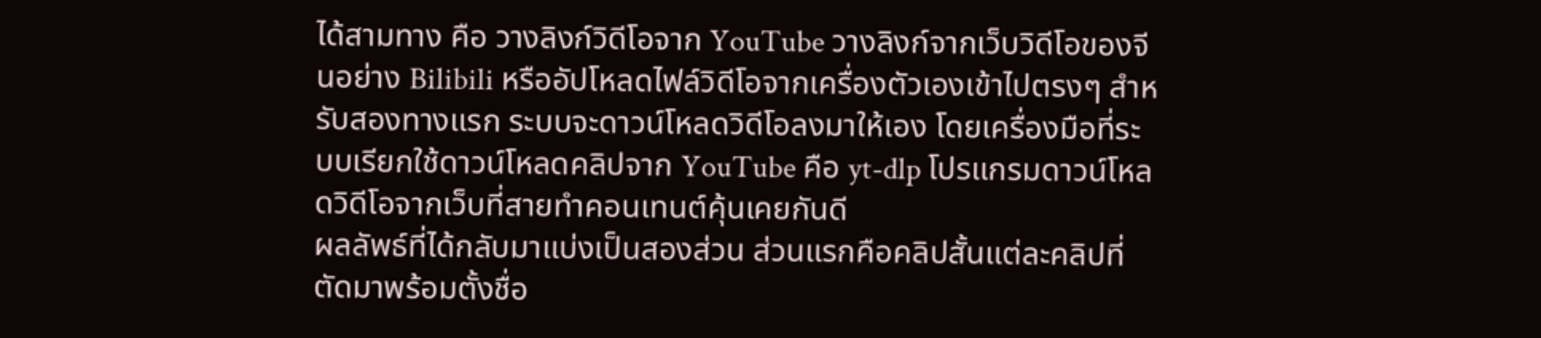ได้สามทาง คือ วางลิงก์วิดีโอจาก YouTube วางลิงก์จากเว็บวิดีโอของจีนอย่าง Bilibili หรืออัปโหลดไฟล์วิดีโอจากเครื่องตัวเองเข้าไปตรงๆ สำหรับสองทางแรก ระบบจะดาวน์โหลดวิดีโอลงมาให้เอง โดยเครื่องมือที่ระบบเรียกใช้ดาวน์โหลดคลิปจาก YouTube คือ yt-dlp โปรแกรมดาวน์โหลดวิดีโอจากเว็บที่สายทำคอนเทนต์คุ้นเคยกันดี
ผลลัพธ์ที่ได้กลับมาแบ่งเป็นสองส่วน ส่วนแรกคือคลิปสั้นแต่ละคลิปที่ตัดมาพร้อมตั้งชื่อ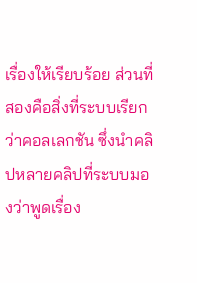เรื่องให้เรียบร้อย ส่วนที่สองคือสิ่งที่ระบบเรียกว่าคอลเลกชัน ซึ่งนำคลิปหลายคลิปที่ระบบมองว่าพูดเรื่อง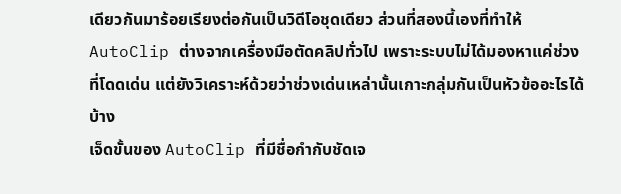เดียวกันมาร้อยเรียงต่อกันเป็นวิดีโอชุดเดียว ส่วนที่สองนี้เองที่ทำให้ AutoClip ต่างจากเครื่องมือตัดคลิปทั่วไป เพราะระบบไม่ได้มองหาแค่ช่วงที่โดดเด่น แต่ยังวิเคราะห์ด้วยว่าช่วงเด่นเหล่านั้นเกาะกลุ่มกันเป็นหัวข้ออะไรได้บ้าง
เจ็ดขั้นของ AutoClip ที่มีชื่อกำกับชัดเจ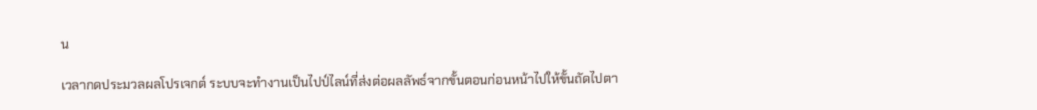น

เวลากดประมวลผลโปรเจกต์ ระบบจะทำงานเป็นไปป์ไลน์ที่ส่งต่อผลลัพธ์จากขั้นตอนก่อนหน้าไปให้ขั้นถัดไปตา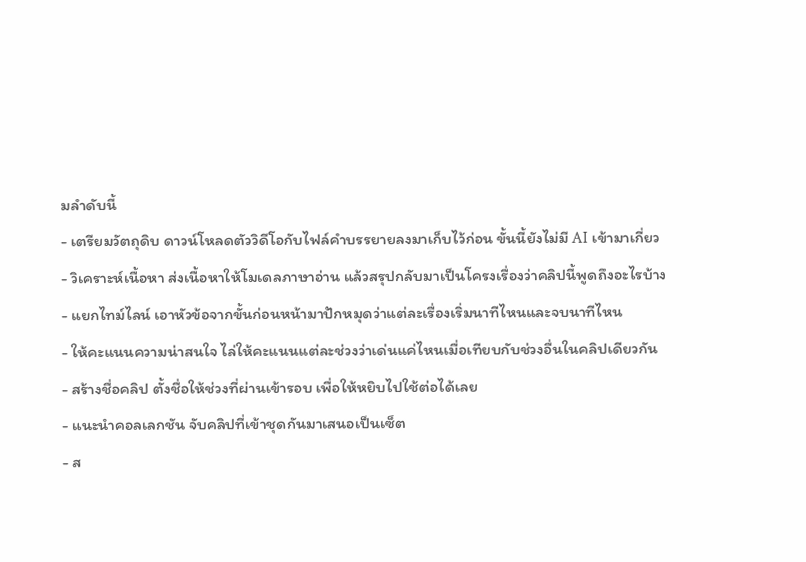มลำดับนี้
- เตรียมวัตถุดิบ ดาวน์โหลดตัววิดีโอกับไฟล์คำบรรยายลงมาเก็บไว้ก่อน ขั้นนี้ยังไม่มี AI เข้ามาเกี่ยว
- วิเคราะห์เนื้อหา ส่งเนื้อหาให้โมเดลภาษาอ่าน แล้วสรุปกลับมาเป็นโครงเรื่องว่าคลิปนี้พูดถึงอะไรบ้าง
- แยกไทม์ไลน์ เอาหัวข้อจากขั้นก่อนหน้ามาปักหมุดว่าแต่ละเรื่องเริ่มนาทีไหนและจบนาทีไหน
- ให้คะแนนความน่าสนใจ ไล่ให้คะแนนแต่ละช่วงว่าเด่นแค่ไหนเมื่อเทียบกับช่วงอื่นในคลิปเดียวกัน
- สร้างชื่อคลิป ตั้งชื่อให้ช่วงที่ผ่านเข้ารอบ เพื่อให้หยิบไปใช้ต่อได้เลย
- แนะนำคอลเลกชัน จับคลิปที่เข้าชุดกันมาเสนอเป็นเซ็ต
- ส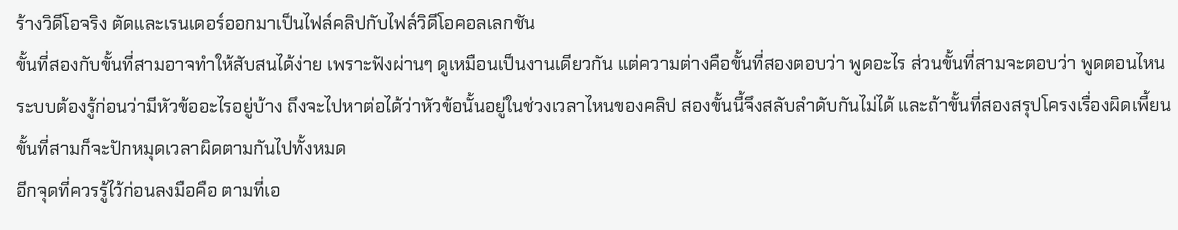ร้างวิดีโอจริง ตัดและเรนเดอร์ออกมาเป็นไฟล์คลิปกับไฟล์วิดีโอคอลเลกชัน
ขั้นที่สองกับขั้นที่สามอาจทำให้สับสนได้ง่าย เพราะฟังผ่านๆ ดูเหมือนเป็นงานเดียวกัน แต่ความต่างคือขั้นที่สองตอบว่า พูดอะไร ส่วนขั้นที่สามจะตอบว่า พูดตอนไหน ระบบต้องรู้ก่อนว่ามีหัวข้ออะไรอยู่บ้าง ถึงจะไปหาต่อได้ว่าหัวข้อนั้นอยู่ในช่วงเวลาไหนของคลิป สองขั้นนี้จึงสลับลำดับกันไม่ได้ และถ้าขั้นที่สองสรุปโครงเรื่องผิดเพี้ยน ขั้นที่สามก็จะปักหมุดเวลาผิดตามกันไปทั้งหมด
อีกจุดที่ควรรู้ไว้ก่อนลงมือคือ ตามที่เอ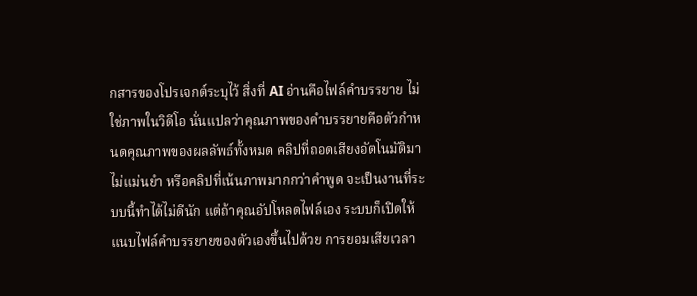กสารของโปรเจกต์ระบุไว้ สิ่งที่ AI อ่านคือไฟล์คำบรรยาย ไม่ใช่ภาพในวิดีโอ นั่นแปลว่าคุณภาพของคำบรรยายคือตัวกำหนดคุณภาพของผลลัพธ์ทั้งหมด คลิปที่ถอดเสียงอัตโนมัติมาไม่แม่นยำ หรือคลิปที่เน้นภาพมากกว่าคำพูด จะเป็นงานที่ระบบนี้ทำได้ไม่ดีนัก แต่ถ้าคุณอัปโหลดไฟล์เอง ระบบก็เปิดให้แนบไฟล์คำบรรยายของตัวเองขึ้นไปด้วย การยอมเสียเวลา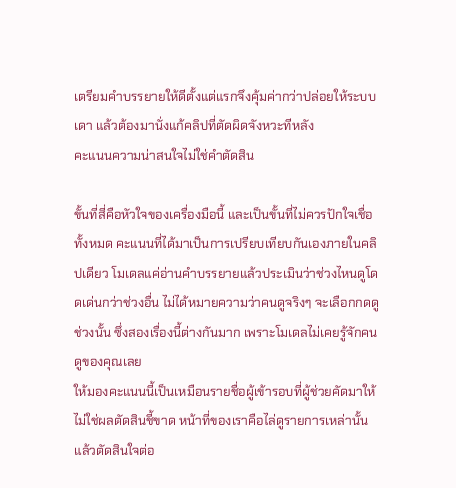เตรียมคำบรรยายให้ดีตั้งแต่แรกจึงคุ้มค่ากว่าปล่อยให้ระบบเดา แล้วต้องมานั่งแก้คลิปที่ตัดผิดจังหวะทีหลัง
คะแนนความน่าสนใจไม่ใช่คำตัดสิน

ขั้นที่สี่คือหัวใจของเครื่องมือนี้ และเป็นขั้นที่ไม่ควรปักใจเชื่อทั้งหมด คะแนนที่ได้มาเป็นการเปรียบเทียบกันเองภายในคลิปเดียว โมเดลแค่อ่านคำบรรยายแล้วประเมินว่าช่วงไหนดูโดดเด่นกว่าช่วงอื่น ไม่ได้หมายความว่าคนดูจริงๆ จะเลือกกดดูช่วงนั้น ซึ่งสองเรื่องนี้ต่างกันมาก เพราะโมเดลไม่เคยรู้จักคนดูของคุณเลย
ให้มองคะแนนนี้เป็นเหมือนรายชื่อผู้เข้ารอบที่ผู้ช่วยคัดมาให้ ไม่ใช่ผลตัดสินชี้ขาด หน้าที่ของเราคือไล่ดูรายการเหล่านั้นแล้วตัดสินใจต่อ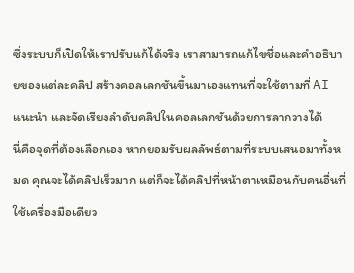ซึ่งระบบก็เปิดให้เราปรับแก้ได้จริง เราสามารถแก้ไขชื่อและคำอธิบายของแต่ละคลิป สร้างคอลเลกชันขึ้นมาเองแทนที่จะใช้ตามที่ AI แนะนำ และจัดเรียงลำดับคลิปในคอลเลกชันด้วยการลากวางได้
นี่คือจุดที่ต้องเลือกเอง หากยอมรับผลลัพธ์ตามที่ระบบเสนอมาทั้งหมด คุณจะได้คลิปเร็วมาก แต่ก็จะได้คลิปที่หน้าตาเหมือนกับคนอื่นที่ใช้เครื่องมือเดียว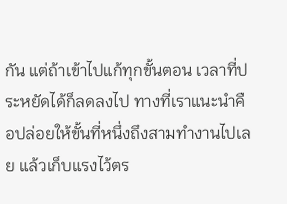กัน แต่ถ้าเข้าไปแก้ทุกขั้นตอน เวลาที่ประหยัดได้ก็ลดลงไป ทางที่เราแนะนำคือปล่อยให้ขั้นที่หนึ่งถึงสามทำงานไปเลย แล้วเก็บแรงไว้ตร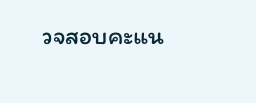วจสอบคะแน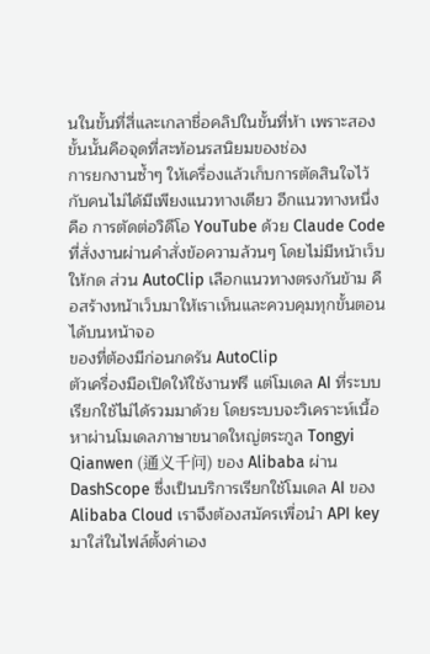นในขั้นที่สี่และเกลาชื่อคลิปในขั้นที่ห้า เพราะสองขั้นนั้นคือจุดที่สะท้อนรสนิยมของช่อง
การยกงานซ้ำๆ ให้เครื่องแล้วเก็บการตัดสินใจไว้กับคนไม่ได้มีเพียงแนวทางเดียว อีกแนวทางหนึ่งคือ การตัดต่อวิดีโอ YouTube ด้วย Claude Code ที่สั่งงานผ่านคำสั่งข้อความล้วนๆ โดยไม่มีหน้าเว็บให้กด ส่วน AutoClip เลือกแนวทางตรงกันข้าม คือสร้างหน้าเว็บมาให้เราเห็นและควบคุมทุกขั้นตอนได้บนหน้าจอ
ของที่ต้องมีก่อนกดรัน AutoClip
ตัวเครื่องมือเปิดให้ใช้งานฟรี แต่โมเดล AI ที่ระบบเรียกใช้ไม่ได้รวมมาด้วย โดยระบบจะวิเคราะห์เนื้อหาผ่านโมเดลภาษาขนาดใหญ่ตระกูล Tongyi Qianwen (通义千问) ของ Alibaba ผ่าน DashScope ซึ่งเป็นบริการเรียกใช้โมเดล AI ของ Alibaba Cloud เราจึงต้องสมัครเพื่อนำ API key มาใส่ในไฟล์ตั้งค่าเอง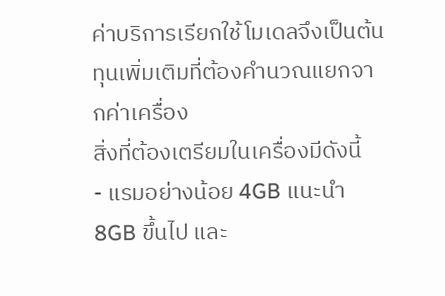ค่าบริการเรียกใช้โมเดลจึงเป็นต้นทุนเพิ่มเติมที่ต้องคำนวณแยกจากค่าเครื่อง
สิ่งที่ต้องเตรียมในเครื่องมีดังนี้
- แรมอย่างน้อย 4GB แนะนำ 8GB ขึ้นไป และ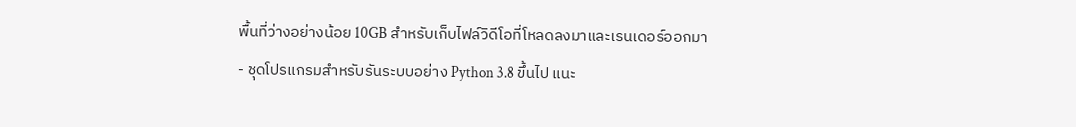พื้นที่ว่างอย่างน้อย 10GB สำหรับเก็บไฟล์วิดีโอที่โหลดลงมาและเรนเดอร์ออกมา
- ชุดโปรแกรมสำหรับรันระบบอย่าง Python 3.8 ขึ้นไป แนะ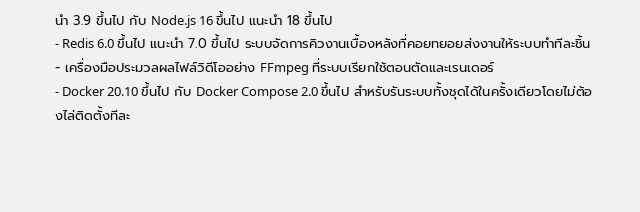นำ 3.9 ขึ้นไป กับ Node.js 16 ขึ้นไป แนะนำ 18 ขึ้นไป
- Redis 6.0 ขึ้นไป แนะนำ 7.0 ขึ้นไป ระบบจัดการคิวงานเบื้องหลังที่คอยทยอยส่งงานให้ระบบทำทีละชิ้น
- เครื่องมือประมวลผลไฟล์วิดีโออย่าง FFmpeg ที่ระบบเรียกใช้ตอนตัดและเรนเดอร์
- Docker 20.10 ขึ้นไป กับ Docker Compose 2.0 ขึ้นไป สำหรับรันระบบทั้งชุดได้ในครั้งเดียวโดยไม่ต้องไล่ติดตั้งทีละ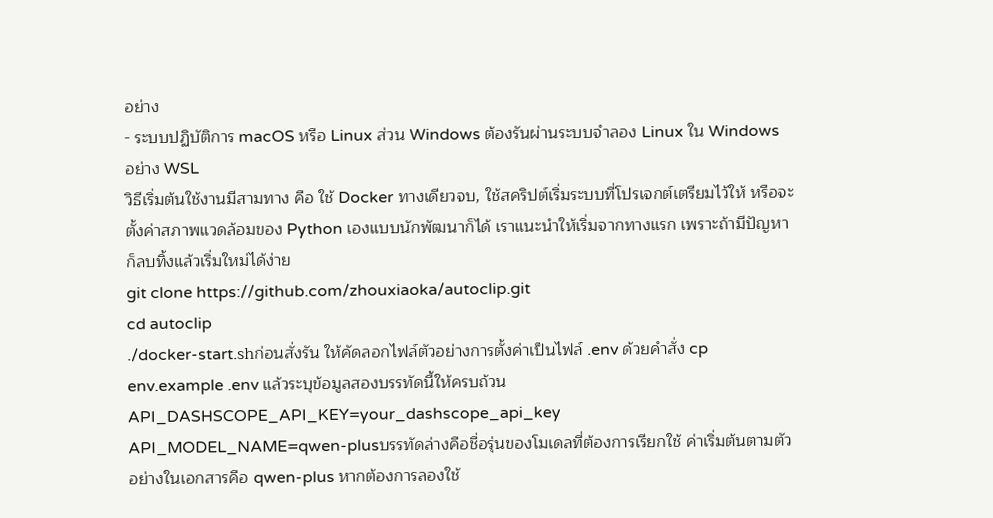อย่าง
- ระบบปฏิบัติการ macOS หรือ Linux ส่วน Windows ต้องรันผ่านระบบจำลอง Linux ใน Windows อย่าง WSL
วิธีเริ่มต้นใช้งานมีสามทาง คือ ใช้ Docker ทางเดียวจบ, ใช้สคริปต์เริ่มระบบที่โปรเจกต์เตรียมไว้ให้ หรือจะตั้งค่าสภาพแวดล้อมของ Python เองแบบนักพัฒนาก็ได้ เราแนะนำให้เริ่มจากทางแรก เพราะถ้ามีปัญหาก็ลบทิ้งแล้วเริ่มใหม่ได้ง่าย
git clone https://github.com/zhouxiaoka/autoclip.git
cd autoclip
./docker-start.shก่อนสั่งรัน ให้คัดลอกไฟล์ตัวอย่างการตั้งค่าเป็นไฟล์ .env ด้วยคำสั่ง cp env.example .env แล้วระบุข้อมูลสองบรรทัดนี้ให้ครบถ้วน
API_DASHSCOPE_API_KEY=your_dashscope_api_key
API_MODEL_NAME=qwen-plusบรรทัดล่างคือชื่อรุ่นของโมเดลที่ต้องการเรียกใช้ ค่าเริ่มต้นตามตัวอย่างในเอกสารคือ qwen-plus หากต้องการลองใช้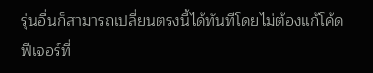รุ่นอื่นก็สามารถเปลี่ยนตรงนี้ได้ทันทีโดยไม่ต้องแก้โค้ด
ฟีเจอร์ที่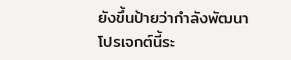ยังขึ้นป้ายว่ากำลังพัฒนา
โปรเจกต์นี้ระ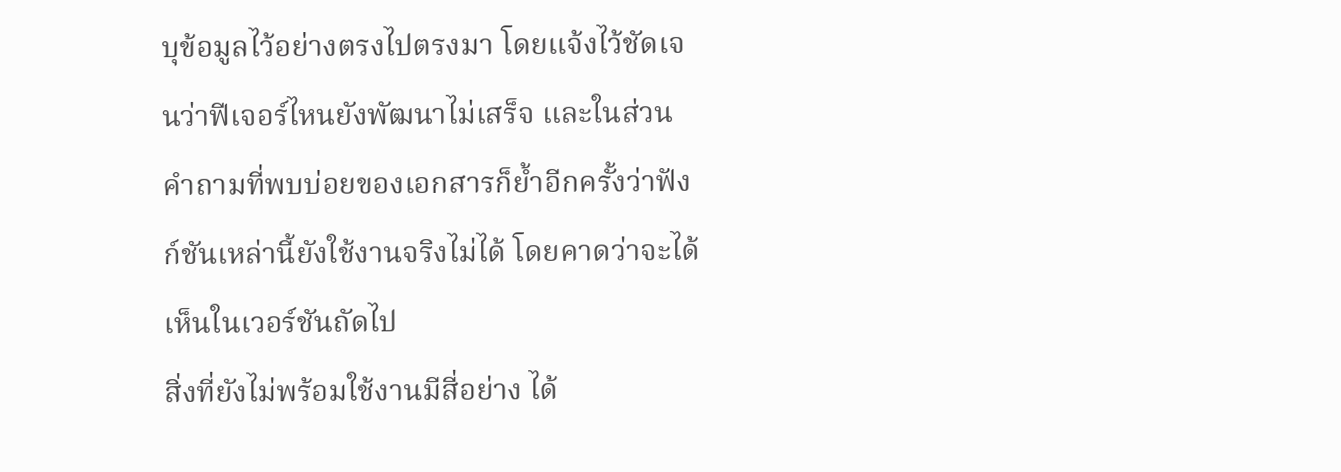บุข้อมูลไว้อย่างตรงไปตรงมา โดยแจ้งไว้ชัดเจนว่าฟีเจอร์ไหนยังพัฒนาไม่เสร็จ และในส่วนคำถามที่พบบ่อยของเอกสารก็ย้ำอีกครั้งว่าฟังก์ชันเหล่านี้ยังใช้งานจริงไม่ได้ โดยคาดว่าจะได้เห็นในเวอร์ชันถัดไป
สิ่งที่ยังไม่พร้อมใช้งานมีสี่อย่าง ได้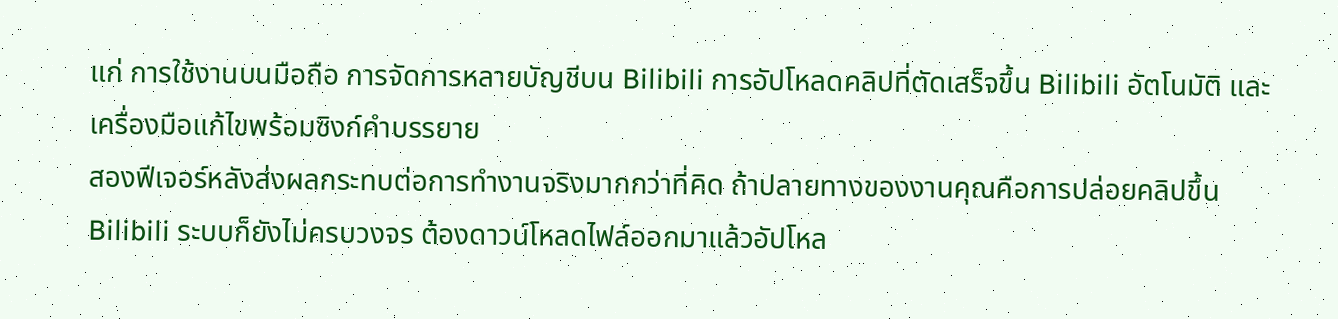แก่ การใช้งานบนมือถือ การจัดการหลายบัญชีบน Bilibili การอัปโหลดคลิปที่ตัดเสร็จขึ้น Bilibili อัตโนมัติ และเครื่องมือแก้ไขพร้อมซิงก์คำบรรยาย
สองฟีเจอร์หลังส่งผลกระทบต่อการทำงานจริงมากกว่าที่คิด ถ้าปลายทางของงานคุณคือการปล่อยคลิปขึ้น Bilibili ระบบก็ยังไม่ครบวงจร ต้องดาวน์โหลดไฟล์ออกมาแล้วอัปโหล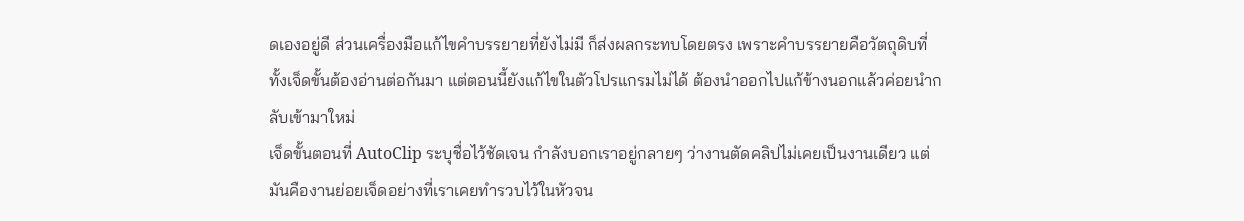ดเองอยู่ดี ส่วนเครื่องมือแก้ไขคำบรรยายที่ยังไม่มี ก็ส่งผลกระทบโดยตรง เพราะคำบรรยายคือวัตถุดิบที่ทั้งเจ็ดขั้นต้องอ่านต่อกันมา แต่ตอนนี้ยังแก้ไขในตัวโปรแกรมไม่ได้ ต้องนำออกไปแก้ข้างนอกแล้วค่อยนำกลับเข้ามาใหม่
เจ็ดขั้นตอนที่ AutoClip ระบุชื่อไว้ชัดเจน กำลังบอกเราอยู่กลายๆ ว่างานตัดคลิปไม่เคยเป็นงานเดียว แต่มันคืองานย่อยเจ็ดอย่างที่เราเคยทำรวบไว้ในหัวจน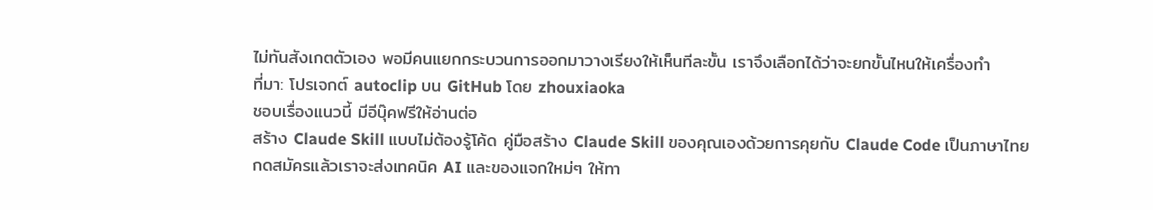ไม่ทันสังเกตตัวเอง พอมีคนแยกกระบวนการออกมาวางเรียงให้เห็นทีละขั้น เราจึงเลือกได้ว่าจะยกขั้นไหนให้เครื่องทำ
ที่มา: โปรเจกต์ autoclip บน GitHub โดย zhouxiaoka
ชอบเรื่องแนวนี้ มีอีบุ๊คฟรีให้อ่านต่อ
สร้าง Claude Skill แบบไม่ต้องรู้โค้ด คู่มือสร้าง Claude Skill ของคุณเองด้วยการคุยกับ Claude Code เป็นภาษาไทย
กดสมัครแล้วเราจะส่งเทคนิค AI และของแจกใหม่ๆ ให้ทา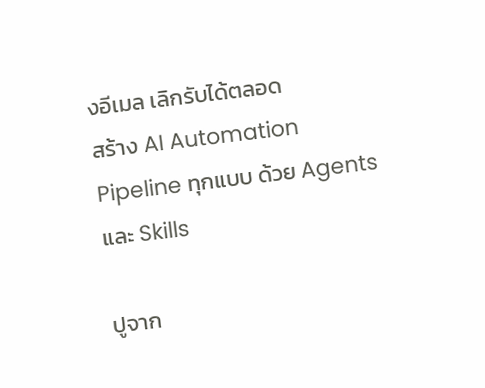งอีเมล เลิกรับได้ตลอด
สร้าง AI Automation Pipeline ทุกแบบ ด้วย Agents และ Skills

ปูจาก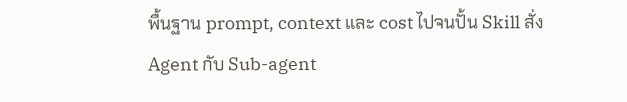พื้นฐาน prompt, context และ cost ไปจนปั้น Skill สั่ง Agent กับ Sub-agent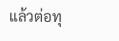แล้วต่อทุ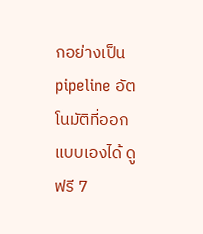กอย่างเป็น pipeline อัตโนมัติที่ออกแบบเองได้ ดูฟรี 7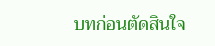บทก่อนตัดสินใจ